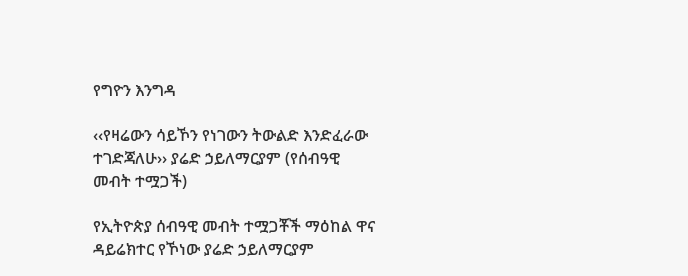የግዮን እንግዳ

‹‹የዛሬውን ሳይኾን የነገውን ትውልድ እንድፈራው ተገድጃለሁ›› ያሬድ ኃይለማርያም (የሰብዓዊ መብት ተሟጋች)

የኢትዮጵያ ሰብዓዊ መብት ተሟጋቾች ማዕከል ዋና ዳይሬክተር የኾነው ያሬድ ኃይለማርያም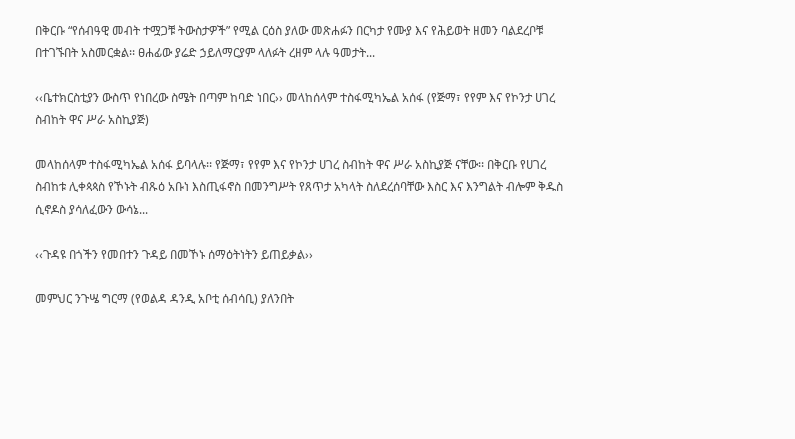በቅርቡ “የሰብዓዊ መብት ተሟጋቹ ትውስታዎች” የሚል ርዕስ ያለው መጽሐፉን በርካታ የሙያ እና የሕይወት ዘመን ባልደረቦቹ በተገኙበት አስመርቋል፡፡ ፀሐፊው ያሬድ ኃይለማርያም ላለፉት ረዘም ላሉ ዓመታት...

‹‹ቤተክርስቲያን ውስጥ የነበረው ስሜት በጣም ከባድ ነበር›› መላከሰላም ተስፋሚካኤል አሰፋ (የጅማ፣ የየም እና የኮንታ ሀገረ ስብከት ዋና ሥራ አስኪያጅ)

መላከሰላም ተስፋሚካኤል አሰፋ ይባላሉ፡፡ የጅማ፣ የየም እና የኮንታ ሀገረ ስብከት ዋና ሥራ አስኪያጅ ናቸው፡፡ በቅርቡ የሀገረ ስብከቱ ሊቀጳጳስ የኾኑት ብጹዕ አቡነ እስጢፋኖስ በመንግሥት የጸጥታ አካላት ስለደረሰባቸው እስር እና እንግልት ብሎም ቅዱስ ሲኖዶስ ያሳለፈውን ውሳኔ...

‹‹ጉዳዩ በጎችን የመበተን ጉዳይ በመኾኑ ሰማዕትነትን ይጠይቃል››

መምህር ንጉሤ ግርማ (የወልዳ ዳንዲ አቦቲ ሰብሳቢ) ያለንበት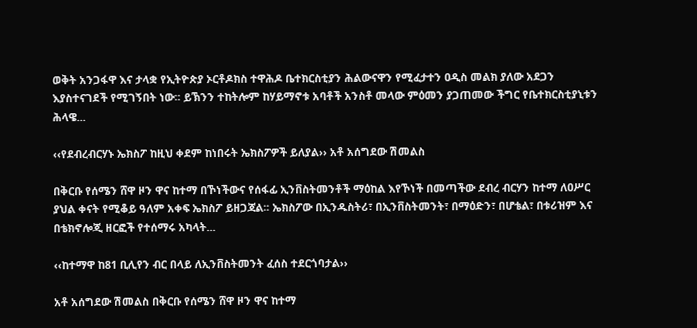ወቅት አንጋፋዋ እና ታላቋ የኢትዮጵያ ኦርቶዶክስ ተዋሕዶ ቤተክርስቲያን ሕልውናዋን የሚፈታተን ዐዲስ መልክ ያለው አደጋን እያስተናገደች የሚገኝበት ነው፡፡ ይኽንን ተከትሎም ከሃይማኖቱ አባቶች አንስቶ መላው ምዕመን ያጋጠመው ችግር የቤተክርስቲያኒቱን ሕላዌ...

‹‹የደብረብርሃኑ ኤክስፖ ከዚህ ቀደም ከነበሩት ኤክስፖዎች ይለያል›› አቶ አሰግደው ሽመልስ

በቅርቡ የሰሜን ሸዋ ዞን ዋና ከተማ በኾነችውና የሰፋፊ ኢንቨስትመንቶች ማዕከል እየኾነች በመጣችው ደብረ ብርሃን ከተማ ለዐሥር ያህል ቀናት የሚቆይ ዓለም አቀፍ ኤክስፖ ይዘጋጃል፡፡ ኤክስፖው በኢንዱስትሪ፣ በኢንቨስትመንት፣ በማዕድን፣ በሆቴል፣ በቱሪዝም እና በቴክኖሎጂ ዘርፎች የተሰማሩ አካላት...

‹‹ከተማዋ ከ81 ቢሊየን ብር በላይ ለኢንቨስትመንት ፈሰስ ተደርጎባታል››

አቶ አሰግደው ሽመልስ በቅርቡ የሰሜን ሸዋ ዞን ዋና ከተማ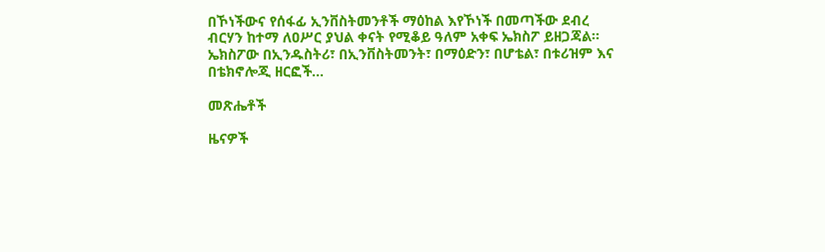በኾነችውና የሰፋፊ ኢንቨስትመንቶች ማዕከል እየኾነች በመጣችው ደብረ ብርሃን ከተማ ለዐሥር ያህል ቀናት የሚቆይ ዓለም አቀፍ ኤክስፖ ይዘጋጃል፡፡ ኤክስፖው በኢንዱስትሪ፣ በኢንቨስትመንት፣ በማዕድን፣ በሆቴል፣ በቱሪዝም እና በቴክኖሎጂ ዘርፎች...

መጽሔቶች

ዜናዎች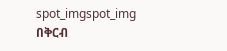spot_imgspot_img
በቅርብ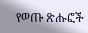የወጡ ጽሑፎች